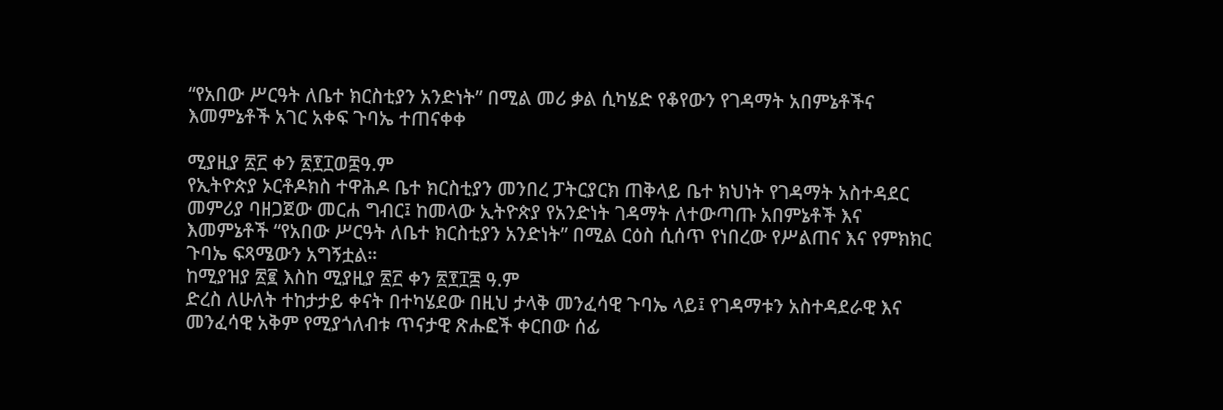“የአበው ሥርዓት ለቤተ ክርስቲያን አንድነት” በሚል መሪ ቃል ሲካሄድ የቆየውን የገዳማት አበምኔቶችና እመምኔቶች አገር አቀፍ ጉባኤ ተጠናቀቀ

ሚያዚያ ፳፫ ቀን ፳፻፲ወ፰ዓ.ም
የኢትዮጵያ ኦርቶዶክስ ተዋሕዶ ቤተ ክርስቲያን መንበረ ፓትርያርክ ጠቅላይ ቤተ ክህነት የገዳማት አስተዳደር መምሪያ ባዘጋጀው መርሐ ግብር፤ ከመላው ኢትዮጵያ የአንድነት ገዳማት ለተውጣጡ አበምኔቶች እና እመምኔቶች “የአበው ሥርዓት ለቤተ ክርስቲያን አንድነት” በሚል ርዕስ ሲሰጥ የነበረው የሥልጠና እና የምክክር ጉባኤ ፍጻሜውን አግኝቷል።
ከሚያዝያ ፳፪ እስከ ሚያዚያ ፳፫ ቀን ፳፻፲፰ ዓ.ም
ድረስ ለሁለት ተከታታይ ቀናት በተካሄደው በዚህ ታላቅ መንፈሳዊ ጉባኤ ላይ፤ የገዳማቱን አስተዳደራዊ እና መንፈሳዊ አቅም የሚያጎለብቱ ጥናታዊ ጽሑፎች ቀርበው ሰፊ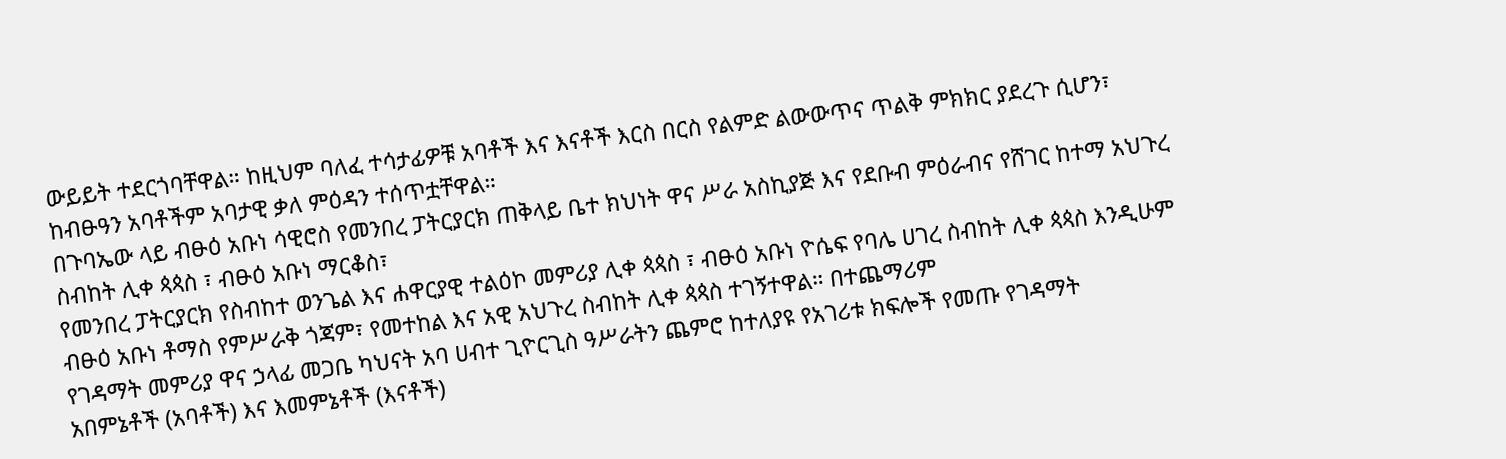ውይይት ተደርጎባቸዋል። ከዚህም ባለፈ ተሳታፊዎቹ አባቶች እና እናቶች እርስ በርስ የልምድ ልውውጥና ጥልቅ ምክክር ያደረጉ ሲሆን፣ ከብፁዓን አባቶችም አባታዊ ቃለ ምዕዳን ተሰጥቷቸዋል።
በጉባኤው ላይ ብፁዕ አቡነ ሳዊሮስ የመንበረ ፓትርያርክ ጠቅላይ ቤተ ክህነት ዋና ሥራ አስኪያጅ እና የደቡብ ምዕራብና የሸገር ከተማ አህጉረ ስብከት ሊቀ ጳጳስ ፣ ብፁዕ አቡነ ማርቆስ፣
የመንበረ ፓትርያርክ የስብከተ ወንጌል እና ሐዋርያዊ ተልዕኮ መምሪያ ሊቀ ጳጳስ ፣ ብፁዕ አቡነ ዮሴፍ የባሌ ሀገረ ስብከት ሊቀ ጳጳስ እንዲሁም ብፁዕ አቡነ ቶማስ የምሥራቅ ጎጃም፣ የመተከል እና አዊ አህጉረ ስብከት ሊቀ ጳጳስ ተገኝተዋል። በተጨማሪም
የገዳማት መምሪያ ዋና ኃላፊ መጋቤ ካህናት አባ ሀብተ ጊዮርጊስ ዓሥራትን ጨምሮ ከተለያዩ የአገሪቱ ክፍሎች የመጡ የገዳማት
አበምኔቶች (አባቶች) እና እመምኔቶች (እናቶች)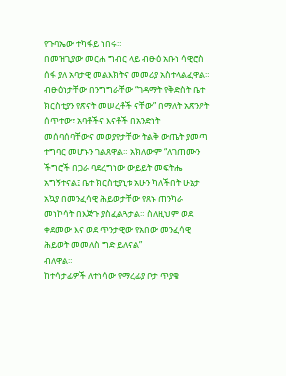የጉባኤው ተካፋይ ነበሩ።
በመዝጊያው መርሐ ግብር ላይ ብፁዕ አቡነ ሳዊሮስ ሰፋ ያለ አባታዊ መልእክትና መመሪያ አስተላልፈዋል። ብፁዕነታቸው በንግግራቸው “ገዳማት የቅድስት ቤተ ክርስቲያን የጽናት መሠረቶች ናቸው” በማለት አጽንዖት ሰጥተው፣ አባቶችና እናቶች በአንድነት መሰባሰባቸውና መወያየታቸው ትልቅ ውጤት ያመጣ ተግባር መሆኑን ገልጸዋል። አክለውም “ለገጠሙን ችግሮች በጋራ ባደረግነው ውይይት መፍትሔ አግኝተናል፤ ቤተ ክርስቲያኒቱ አሁን ካለችበት ሁኔታ አኳያ በመንፈሳዊ ሕይወታቸው የጸኑ ጠንካራ
መነኮሳት በእጅጉ ያስፈልጓታል። ስለዚህም ወደ ቀደመው እና ወደ ጥንታዊው የአበው መንፈሳዊ ሕይወት መመለስ ግድ ይለናል”
ብለዋል።
ከተሳታፊዎች ለተነሳው የማረፊያ ቦታ ጥያቄ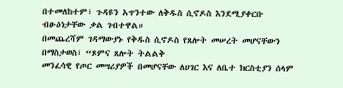በተመለከተም፣ ጉዳዩን አጥንተው ለቅዱስ ሲኖዶስ እንደሚያቀርቡ ብፁዕነታቸው ቃል ገብተዋል።
በመጨረሻም ገዳማውያኑ የቅዱስ ሲኖዶስ የጸሎት መሠረት መሆናቸውን በማስታወስ፣ “ጾምና ጸሎት ትልልቅ
መንፈሳዊ የጦር መሣሪያዎች በመሆናቸው ለሀገር እና ለቤተ ክርስቲያን ሰላም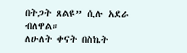በትጋት ጸልዩ” ሲሉ አደራ ብለዋል።
ለሁለት ቀናት በስኬት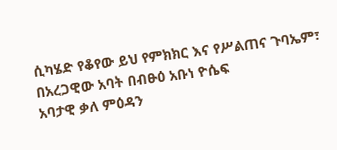ሲካሄድ የቆየው ይህ የምክክር እና የሥልጠና ጉባኤም፣ በአረጋዊው አባት በብፁዕ አቡነ ዮሴፍ
አባታዊ ቃለ ምዕዳን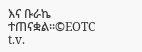እና ቡራኬ ተጠናቋል።©EOTC t.v.